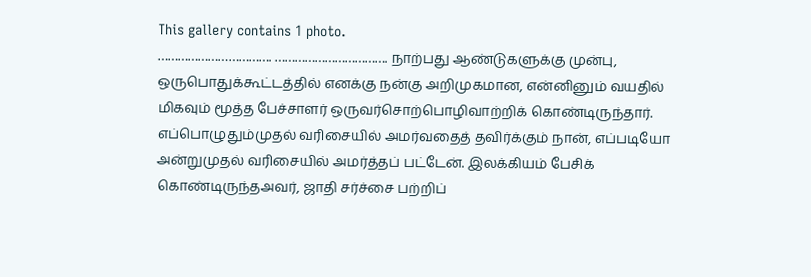This gallery contains 1 photo.
……………………………. ……………………………. நாற்பது ஆண்டுகளுக்கு முன்பு, ஒருபொதுக்கூட்டத்தில் எனக்கு நன்கு அறிமுகமான, என்னினும் வயதில் மிகவும் மூத்த பேச்சாளர் ஒருவர்சொற்பொழிவாற்றிக் கொண்டிருந்தார். எப்பொழுதும்முதல் வரிசையில் அமர்வதைத் தவிர்க்கும் நான், எப்படியோ அன்றுமுதல் வரிசையில் அமர்த்தப் பட்டேன். இலக்கியம் பேசிக் கொண்டிருந்தஅவர், ஜாதி சர்ச்சை பற்றிப்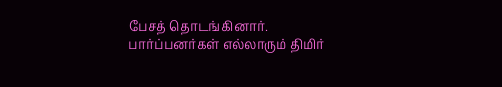பேசத் தொடங்கினார். பார்ப்பனர்கள் எல்லாரும் திமிர்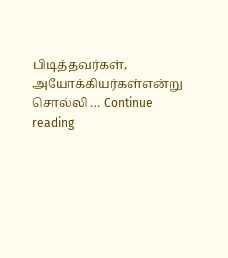பிடித்தவர்கள், அயோக்கியர்கள்என்று சொல்லி … Continue reading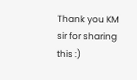Thank you KM sir for sharing this :)